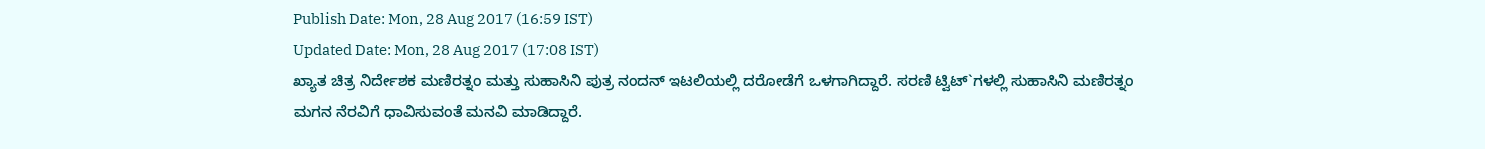Publish Date: Mon, 28 Aug 2017 (16:59 IST)
Updated Date: Mon, 28 Aug 2017 (17:08 IST)
ಖ್ಯಾತ ಚಿತ್ರ ನಿರ್ದೇಶಕ ಮಣಿರತ್ನಂ ಮತ್ತು ಸುಹಾಸಿನಿ ಪುತ್ರ ನಂದನ್ ಇಟಲಿಯಲ್ಲಿ ದರೋಡೆಗೆ ಒಳಗಾಗಿದ್ದಾರೆ. ಸರಣಿ ಟ್ವಿಟ್`ಗಳಲ್ಲಿ ಸುಹಾಸಿನಿ ಮಣಿರತ್ನಂ ಮಗನ ನೆರವಿಗೆ ಧಾವಿಸುವಂತೆ ಮನವಿ ಮಾಡಿದ್ದಾರೆ.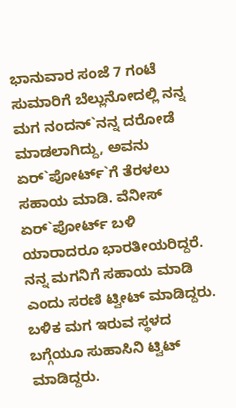ಭಾನುವಾರ ಸಂಜೆ 7 ಗಂಟೆ ಸುಮಾರಿಗೆ ಬೆಲ್ಲುನೋದಲ್ಲಿ ನನ್ನ ಮಗ ನಂದನ್`ನನ್ನ ದರೋಡೆ ಮಾಡಲಾಗಿದ್ದು, ಅವನು ಏರ್`ಪೋರ್ಟ್`ಗೆ ತೆರಳಲು ಸಹಾಯ ಮಾಡಿ. ವೆನೀಸ್ ಏರ್`ಪೋರ್ಟ್ ಬಳಿ ಯಾರಾದರೂ ಭಾರತೀಯರಿದ್ದರೆ. ನನ್ನ ಮಗನಿಗೆ ಸಹಾಯ ಮಾಡಿ ಎಂದು ಸರಣಿ ಟ್ವೀಟ್ ಮಾಡಿದ್ದರು.
ಬಳಿಕ ಮಗ ಇರುವ ಸ್ಥಳದ ಬಗ್ಗೆಯೂ ಸುಹಾಸಿನಿ ಟ್ವಿಟ್ ಮಾಡಿದ್ದರು.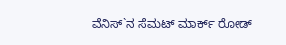ವೆನಿಸ್`ನ ಸೆಮಟ್ ಮಾರ್ಕ್ ರೋಡ್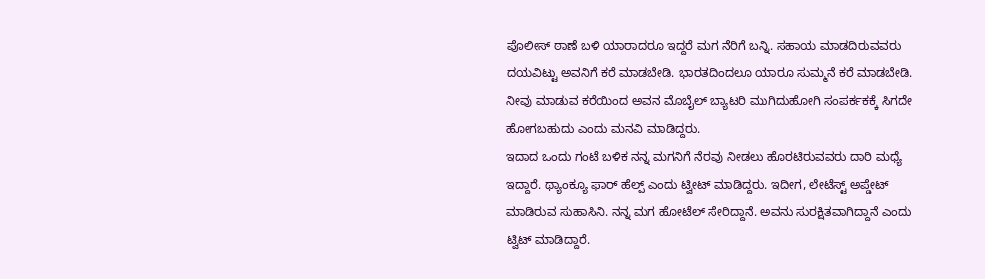ಪೊಲೀಸ್ ಠಾಣೆ ಬಳಿ ಯಾರಾದರೂ ಇದ್ದರೆ ಮಗ ನೆರಿಗೆ ಬನ್ನಿ. ಸಹಾಯ ಮಾಡದಿರುವವರು ದಯವಿಟ್ಟು ಅವನಿಗೆ ಕರೆ ಮಾಡಬೇಡಿ. ಭಾರತದಿಂದಲೂ ಯಾರೂ ಸುಮ್ಮನೆ ಕರೆ ಮಾಡಬೇಡಿ. ನೀವು ಮಾಡುವ ಕರೆಯಿಂದ ಅವನ ಮೊಬೈಲ್ ಬ್ಯಾಟರಿ ಮುಗಿದುಹೋಗಿ ಸಂಪರ್ಕಕಕ್ಕೆ ಸಿಗದೇ ಹೋಗಬಹುದು ಎಂದು ಮನವಿ ಮಾಡಿದ್ದರು.
ಇದಾದ ಒಂದು ಗಂಟೆ ಬಳಿಕ ನನ್ನ ಮಗನಿಗೆ ನೆರವು ನೀಡಲು ಹೊರಟಿರುವವರು ದಾರಿ ಮಧ್ಯೆ ಇದ್ದಾರೆ. ಥ್ಯಾಂಕ್ಯೂ ಫಾರ್ ಹೆಲ್ಪ್ ಎಂದು ಟ್ವೀಟ್ ಮಾಡಿದ್ದರು. ಇದೀಗ, ಲೇಟೆಸ್ಟ್ ಅಪ್ಡೇಟ್ ಮಾಡಿರುವ ಸುಹಾಸಿನಿ. ನನ್ನ ಮಗ ಹೋಟೆಲ್ ಸೇರಿದ್ದಾನೆ. ಅವನು ಸುರಕ್ಷಿತವಾಗಿದ್ದಾನೆ ಎಂದು ಟ್ವಿಟ್ ಮಾಡಿದ್ದಾರೆ.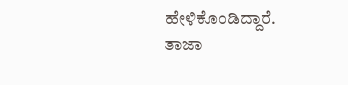ಹೇಳಿಕೊಂಡಿದ್ದಾರೆ.
ತಾಜಾ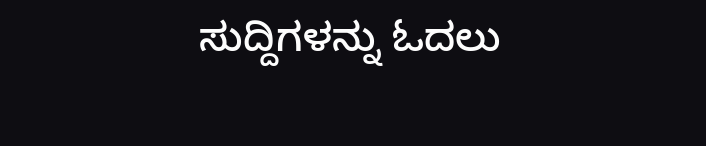ಸುದ್ದಿಗಳನ್ನು ಓದಲು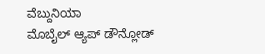ವೆಬ್ದುನಿಯಾ
ಮೊಬೈಲ್ ಆ್ಯಪ್ ಡೌನ್ಲೋಡ್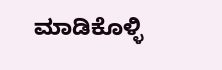ಮಾಡಿಕೊಳ್ಳಿ